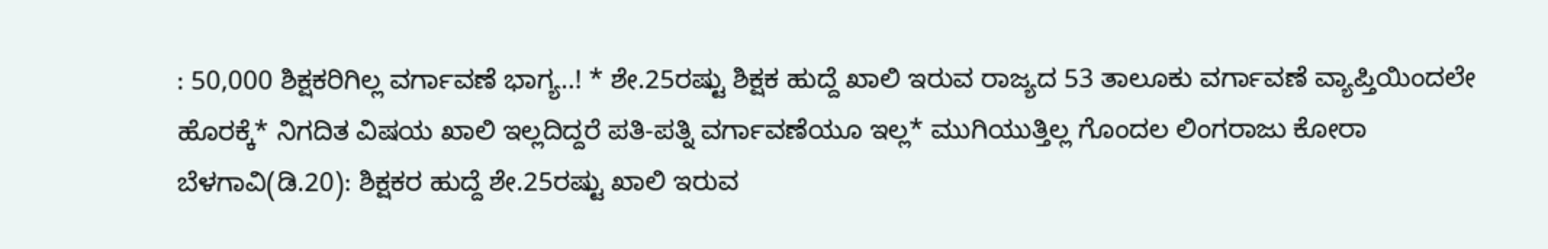: 50,000 ಶಿಕ್ಷಕರಿಗಿಲ್ಲ ವರ್ಗಾವಣೆ ಭಾಗ್ಯ..! * ಶೇ.25ರಷ್ಟು ಶಿಕ್ಷಕ ಹುದ್ದೆ ಖಾಲಿ ಇರುವ ರಾಜ್ಯದ 53 ತಾಲೂಕು ವರ್ಗಾವಣೆ ವ್ಯಾಪ್ತಿಯಿಂದಲೇ ಹೊರಕ್ಕೆ* ನಿಗದಿತ ವಿಷಯ ಖಾಲಿ ಇಲ್ಲದಿದ್ದರೆ ಪತಿ-ಪತ್ನಿ ವರ್ಗಾವಣೆಯೂ ಇಲ್ಲ* ಮುಗಿಯುತ್ತಿಲ್ಲ ಗೊಂದಲ ಲಿಂಗರಾಜು ಕೋರಾ ಬೆಳಗಾವಿ(ಡಿ.20): ಶಿಕ್ಷಕರ ಹುದ್ದೆ ಶೇ.25ರಷ್ಟು ಖಾಲಿ ಇರುವ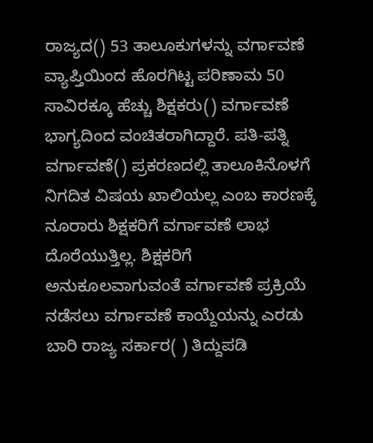ರಾಜ್ಯದ() 53 ತಾಲೂಕುಗಳನ್ನು ವರ್ಗಾವಣೆ ವ್ಯಾಪ್ತಿಯಿಂದ ಹೊರಗಿಟ್ಟ ಪರಿಣಾಮ 50 ಸಾವಿರಕ್ಕೂ ಹೆಚ್ಚು ಶಿಕ್ಷಕರು() ವರ್ಗಾವಣೆ ಭಾಗ್ಯದಿಂದ ವಂಚಿತರಾಗಿದ್ದಾರೆ. ಪತಿ-ಪತ್ನಿ ವರ್ಗಾವಣೆ() ಪ್ರಕರಣದಲ್ಲಿ ತಾಲೂಕಿನೊಳಗೆ ನಿಗದಿತ ವಿಷಯ ಖಾಲಿಯಲ್ಲ ಎಂಬ ಕಾರಣಕ್ಕೆ ನೂರಾರು ಶಿಕ್ಷಕರಿಗೆ ವರ್ಗಾವಣೆ ಲಾಭ ದೊರೆಯುತ್ತಿಲ್ಲ. ಶಿಕ್ಷಕರಿಗೆ ಅನುಕೂಲವಾಗುವಂತೆ ವರ್ಗಾವಣೆ ಪ್ರಕ್ರಿಯೆ ನಡೆಸಲು ವರ್ಗಾವಣೆ ಕಾಯ್ದೆಯನ್ನು ಎರಡು ಬಾರಿ ರಾಜ್ಯ ಸರ್ಕಾರ( ) ತಿದ್ದುಪಡಿ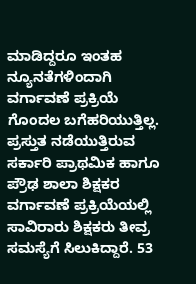ಮಾಡಿದ್ದರೂ ಇಂತಹ ನ್ಯೂನತೆಗಳಿಂದಾಗಿ ವರ್ಗಾವಣೆ ಪ್ರಕ್ರಿಯೆ ಗೊಂದಲ ಬಗೆಹರಿಯುತ್ತಿಲ್ಲ. ಪ್ರಸ್ತುತ ನಡೆಯುತ್ತಿರುವ ಸರ್ಕಾರಿ ಪ್ರಾಥಮಿಕ ಹಾಗೂ ಪ್ರೌಢ ಶಾಲಾ ಶಿಕ್ಷಕರ ವರ್ಗಾವಣೆ ಪ್ರಕ್ರಿಯೆಯಲ್ಲಿ ಸಾವಿರಾರು ಶಿಕ್ಷಕರು ತೀವ್ರ ಸಮಸ್ಯೆಗೆ ಸಿಲುಕಿದ್ದಾರೆ. 53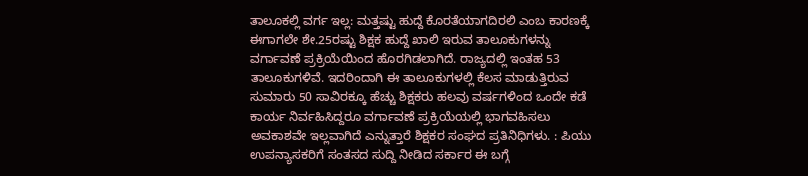ತಾಲೂಕಲ್ಲಿ ವರ್ಗ ಇಲ್ಲ: ಮತ್ತಷ್ಟು ಹುದ್ದೆ ಕೊರತೆಯಾಗದಿರಲಿ ಎಂಬ ಕಾರಣಕ್ಕೆ ಈಗಾಗಲೇ ಶೇ.25ರಷ್ಟು ಶಿಕ್ಷಕ ಹುದ್ದೆ ಖಾಲಿ ಇರುವ ತಾಲೂಕುಗಳನ್ನು ವರ್ಗಾವಣೆ ಪ್ರಕ್ರಿಯೆಯಿಂದ ಹೊರಗಿಡಲಾಗಿದೆ. ರಾಜ್ಯದಲ್ಲಿ ಇಂತಹ 53 ತಾಲೂಕುಗಳಿವೆ. ಇದರಿಂದಾಗಿ ಈ ತಾಲೂಕುಗಳಲ್ಲಿ ಕೆಲಸ ಮಾಡುತ್ತಿರುವ ಸುಮಾರು 50 ಸಾವಿರಕ್ಕೂ ಹೆಚ್ಚು ಶಿಕ್ಷಕರು ಹಲವು ವರ್ಷಗಳಿಂದ ಒಂದೇ ಕಡೆ ಕಾರ್ಯ ನಿರ್ವಹಿಸಿದ್ದರೂ ವರ್ಗಾವಣೆ ಪ್ರಕ್ರಿಯೆಯಲ್ಲಿ ಭಾಗವಹಿಸಲು ಅವಕಾಶವೇ ಇಲ್ಲವಾಗಿದೆ ಎನ್ನುತ್ತಾರೆ ಶಿಕ್ಷಕರ ಸಂಘದ ಪ್ರತಿನಿಧಿಗಳು. : ಪಿಯು ಉಪನ್ಯಾಸಕರಿಗೆ ಸಂತಸದ ಸುದ್ದಿ ನೀಡಿದ ಸರ್ಕಾರ ಈ ಬಗ್ಗೆ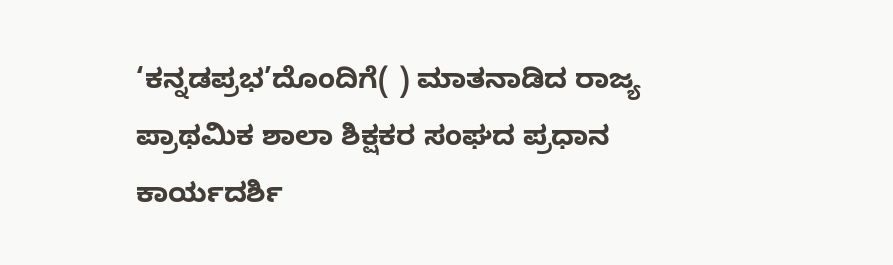‘ಕನ್ನಡಪ್ರಭ’ದೊಂದಿಗೆ( ) ಮಾತನಾಡಿದ ರಾಜ್ಯ ಪ್ರಾಥಮಿಕ ಶಾಲಾ ಶಿಕ್ಷಕರ ಸಂಘದ ಪ್ರಧಾನ ಕಾರ್ಯದರ್ಶಿ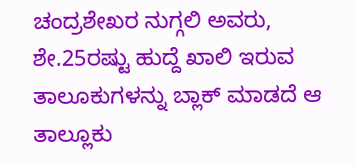ಚಂದ್ರಶೇಖರ ನುಗ್ಗಲಿ ಅವರು, ಶೇ.25ರಷ್ಟು ಹುದ್ದೆ ಖಾಲಿ ಇರುವ ತಾಲೂಕುಗಳನ್ನು ಬ್ಲಾಕ್‌ ಮಾಡದೆ ಆ ತಾಲ್ಲೂಕು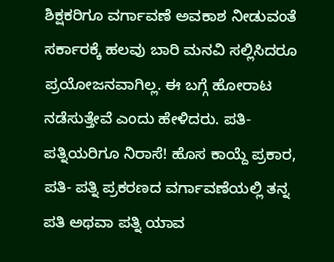ಶಿಕ್ಷಕರಿಗೂ ವರ್ಗಾವಣೆ ಅವಕಾಶ ನೀಡುವಂತೆ ಸರ್ಕಾರಕ್ಕೆ ಹಲವು ಬಾರಿ ಮನವಿ ಸಲ್ಲಿಸಿದರೂ ಪ್ರಯೋಜನವಾಗಿಲ್ಲ. ಈ ಬಗ್ಗೆ ಹೋರಾಟ ನಡೆಸುತ್ತೇವೆ ಎಂದು ಹೇಳಿದರು. ಪತಿ-ಪತ್ನಿಯರಿಗೂ ನಿರಾಸೆ! ಹೊಸ ಕಾಯ್ದೆ ಪ್ರಕಾರ, ಪತಿ- ಪತ್ನಿ ಪ್ರಕರಣದ ವರ್ಗಾವಣೆಯಲ್ಲಿ ತನ್ನ ಪತಿ ಅಥವಾ ಪತ್ನಿ ಯಾವ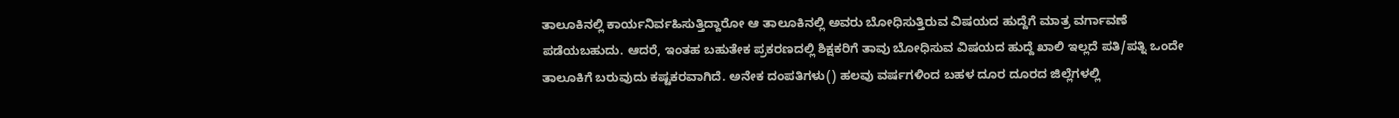ತಾಲೂಕಿನಲ್ಲಿ ಕಾರ್ಯನಿರ್ವಹಿಸುತ್ತಿದ್ದಾರೋ ಆ ತಾಲೂಕಿನಲ್ಲಿ ಅವರು ಬೋಧಿಸುತ್ತಿರುವ ವಿಷಯದ ಹುದ್ದೆಗೆ ಮಾತ್ರ ವರ್ಗಾವಣೆ ಪಡೆಯಬಹುದು. ಆದರೆ, ಇಂತಹ ಬಹುತೇಕ ಪ್ರಕರಣದಲ್ಲಿ ಶಿಕ್ಷಕರಿಗೆ ತಾವು ಬೋಧಿಸುವ ವಿಷಯದ ಹುದ್ದೆ ಖಾಲಿ ಇಲ್ಲದೆ ಪತಿ/ಪತ್ನಿ ಒಂದೇ ತಾಲೂಕಿಗೆ ಬರುವುದು ಕಷ್ಟಕರವಾಗಿದೆ. ಅನೇಕ ದಂಪತಿಗಳು() ಹಲವು ವರ್ಷಗಳಿಂದ ಬಹಳ ದೂರ ದೂರದ ಜಿಲ್ಲೆಗಳಲ್ಲಿ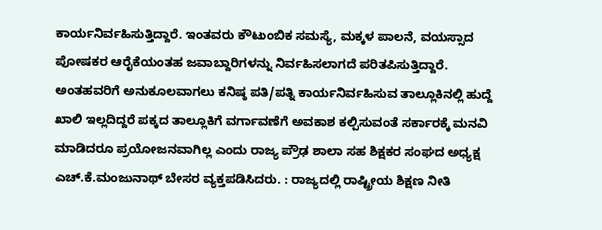ಕಾರ್ಯನಿರ್ವಹಿಸುತ್ತಿದ್ದಾರೆ. ಇಂತವರು ಕೌಟುಂಬಿಕ ಸಮಸ್ಯೆ, ಮಕ್ಕಳ ಪಾಲನೆ, ವಯಸ್ಸಾದ ಪೋಷಕರ ಆರೈಕೆಯಂತಹ ಜವಾಬ್ದಾರಿಗಳನ್ನು ನಿರ್ವಹಿಸಲಾಗದೆ ಪರಿತಪಿಸುತ್ತಿದ್ದಾರೆ. ಅಂತಹವರಿಗೆ ಅನುಕೂಲವಾಗಲು ಕನಿಷ್ಠ ಪತಿ/ಪತ್ನಿ ಕಾರ್ಯನಿರ್ವಹಿಸುವ ತಾಲ್ಲೂಕಿನಲ್ಲಿ ಹುದ್ದೆ ಖಾಲಿ ಇಲ್ಲದಿದ್ದರೆ ಪಕ್ಕದ ತಾಲ್ಲೂಕಿಗೆ ವರ್ಗಾವಣೆಗೆ ಅವಕಾಶ ಕಲ್ಪಿಸುವಂತೆ ಸರ್ಕಾರಕ್ಕೆ ಮನವಿ ಮಾಡಿದರೂ ಪ್ರಯೋಜನವಾಗಿಲ್ಲ ಎಂದು ರಾಜ್ಯ ಪ್ರೌಢ ಶಾಲಾ ಸಹ ಶಿಕ್ಷಕರ ಸಂಘದ ಅಧ್ಯಕ್ಷ ಎಚ್‌.ಕೆ.ಮಂಜುನಾಥ್‌ ಬೇಸರ ವ್ಯಕ್ತಪಡಿಸಿದರು. : ರಾಜ್ಯದಲ್ಲಿ ರಾಷ್ಟ್ರೀಯ ಶಿಕ್ಷಣ ನೀತಿ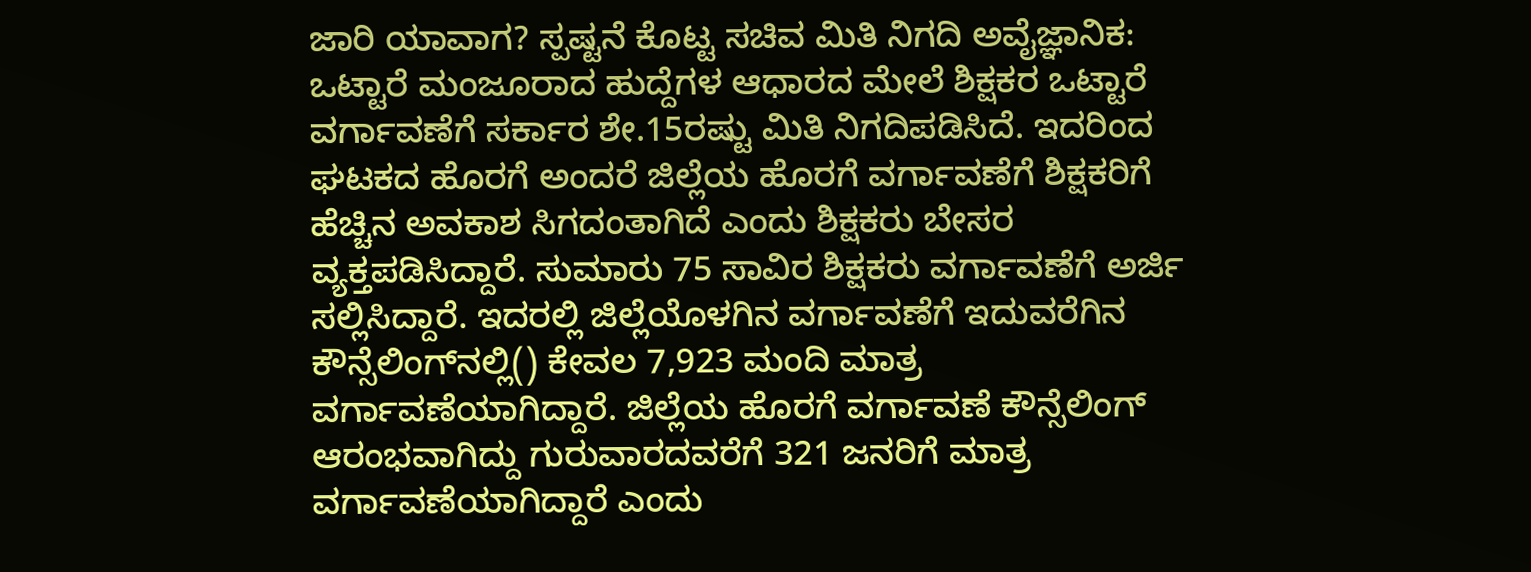ಜಾರಿ ಯಾವಾಗ? ಸ್ಪಷ್ಟನೆ ಕೊಟ್ಟ ಸಚಿವ ಮಿತಿ ನಿಗದಿ ಅವೈಜ್ಞಾನಿಕ: ಒಟ್ಟಾರೆ ಮಂಜೂರಾದ ಹುದ್ದೆಗಳ ಆಧಾರದ ಮೇಲೆ ಶಿಕ್ಷಕರ ಒಟ್ಟಾರೆ ವರ್ಗಾವಣೆಗೆ ಸರ್ಕಾರ ಶೇ.15ರಷ್ಟು ಮಿತಿ ನಿಗದಿಪಡಿಸಿದೆ. ಇದರಿಂದ ಘಟಕದ ಹೊರಗೆ ಅಂದರೆ ಜಿಲ್ಲೆಯ ಹೊರಗೆ ವರ್ಗಾವಣೆಗೆ ಶಿಕ್ಷಕರಿಗೆ ಹೆಚ್ಚಿನ ಅವಕಾಶ ಸಿಗದಂತಾಗಿದೆ ಎಂದು ಶಿಕ್ಷಕರು ಬೇಸರ ವ್ಯಕ್ತಪಡಿಸಿದ್ದಾರೆ. ಸುಮಾರು 75 ಸಾವಿರ ಶಿಕ್ಷಕರು ವರ್ಗಾವಣೆಗೆ ಅರ್ಜಿ ಸಲ್ಲಿಸಿದ್ದಾರೆ. ಇದರಲ್ಲಿ ಜಿಲ್ಲೆಯೊಳಗಿನ ವರ್ಗಾವಣೆಗೆ ಇದುವರೆಗಿನ ಕೌನ್ಸೆಲಿಂಗ್‌ನಲ್ಲಿ() ಕೇವಲ 7,923 ಮಂದಿ ಮಾತ್ರ ವರ್ಗಾವಣೆಯಾಗಿದ್ದಾರೆ. ಜಿಲ್ಲೆಯ ಹೊರಗೆ ವರ್ಗಾವಣೆ ಕೌನ್ಸೆಲಿಂಗ್‌ ಆರಂಭವಾಗಿದ್ದು ಗುರುವಾರದವರೆಗೆ 321 ಜನರಿಗೆ ಮಾತ್ರ ವರ್ಗಾವಣೆಯಾಗಿದ್ದಾರೆ ಎಂದು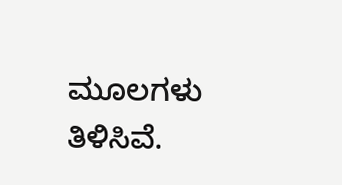ಮೂಲಗಳು ತಿಳಿಸಿವೆ.